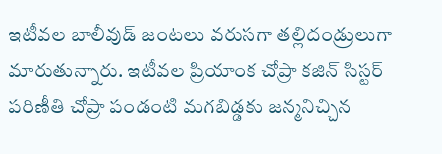ఇటీవల బాలీవుడ్ జంటలు వరుసగా తల్లిదండ్రులుగా మారుతున్నారు. ఇటీవల ప్రియాంక చోప్రా కజిన్ సిస్టర్ పరిణీతి చోప్రా పండంటి మగబిడ్డకు జన్మనిచ్చిన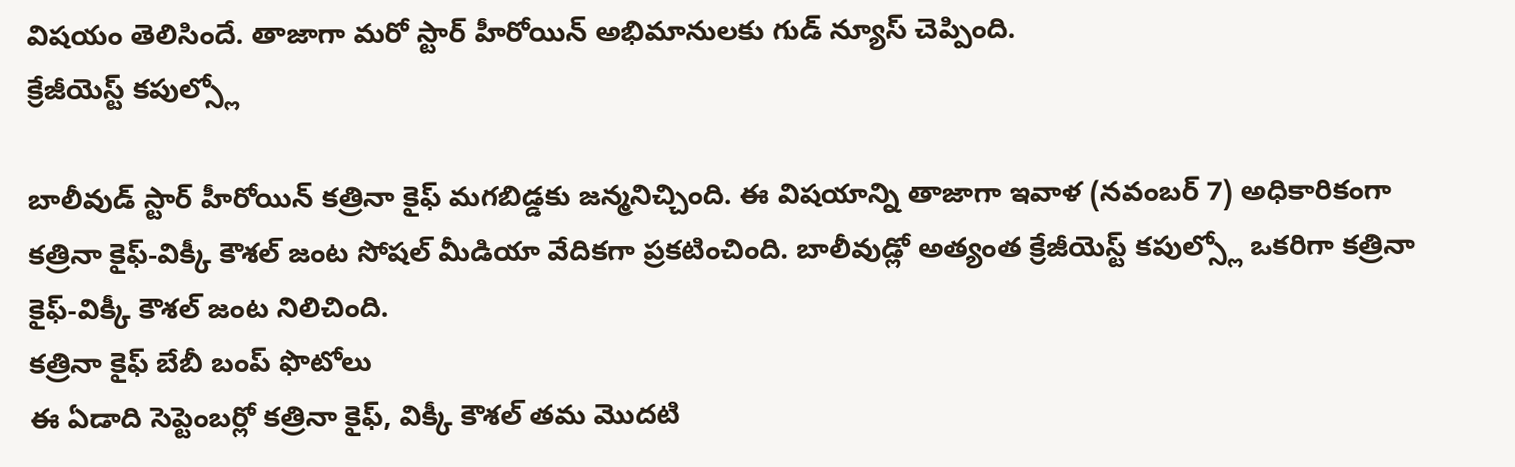విషయం తెలిసిందే. తాజాగా మరో స్టార్ హీరోయిన్ అభిమానులకు గుడ్ న్యూస్ చెప్పింది.
క్రేజీయెస్ట్ కపుల్స్లో

బాలీవుడ్ స్టార్ హీరోయిన్ కత్రినా కైఫ్ మగబిడ్డకు జన్మనిచ్చింది. ఈ విషయాన్ని తాజాగా ఇవాళ (నవంబర్ 7) అధికారికంగా కత్రినా కైఫ్-విక్కీ కౌశల్ జంట సోషల్ మీడియా వేదికగా ప్రకటించింది. బాలీవుడ్లో అత్యంత క్రేజీయెస్ట్ కపుల్స్లో ఒకరిగా కత్రినా కైఫ్-విక్కీ కౌశల్ జంట నిలిచింది.
కత్రినా కైఫ్ బేబీ బంప్ ఫొటోలు
ఈ ఏడాది సెప్టెంబర్లో కత్రినా కైఫ్, విక్కీ కౌశల్ తమ మొదటి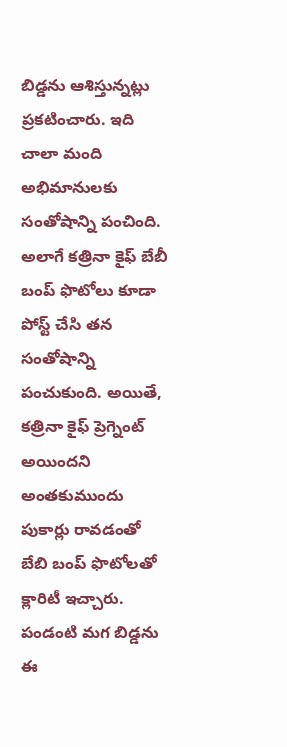బిడ్డను ఆశిస్తున్నట్లు ప్రకటించారు. ఇది చాలా మంది అభిమానులకు సంతోషాన్ని పంచింది. అలాగే కత్రినా కైఫ్ బేబీ బంప్ ఫొటోలు కూడా పోస్ట్ చేసి తన సంతోషాన్ని పంచుకుంది. అయితే, కత్రినా కైఫ్ ప్రెగ్నెంట్ అయిందని అంతకుముందు పుకార్లు రావడంతో బేబి బంప్ ఫొటోలతో క్లారిటీ ఇచ్చారు.
పండంటి మగ బిడ్డను
ఈ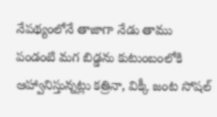నేపథ్యంలోనే తాజాగా నేడు తాము పండంటి మగ బిడ్డను కుటుంబంలోకి ఆహ్వానిస్తున్నట్లు కత్రినా, విక్కీ జంట సోషల్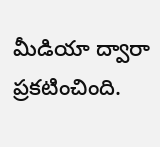మీడియా ద్వారా ప్రకటించింది.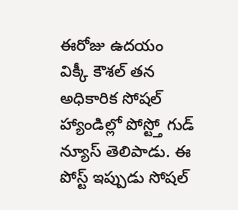ఈరోజు ఉదయం విక్కీ కౌశల్ తన అధికారిక సోషల్ హ్యాండిల్లో పోస్ట్తో గుడ్ న్యూస్ తెలిపాడు. ఈ పోస్ట్ ఇప్పుడు సోషల్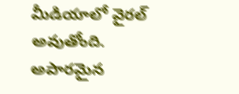మీడియాలో వైరల్ అవుతోంది.
అపారమైన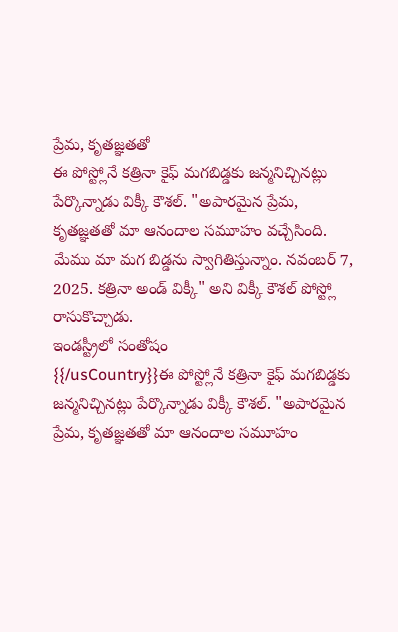ప్రేమ, కృతజ్ఞతతో
ఈ పోస్ట్లోనే కత్రినా కైఫ్ మగబిడ్డకు జన్మనిచ్చినట్లు పేర్కొన్నాడు విక్కీ కౌశల్. "అపారమైన ప్రేమ, కృతజ్ఞతతో మా ఆనందాల సమూహం వచ్చేసింది. మేము మా మగ బిడ్డను స్వాగితిస్తున్నాం. నవంబర్ 7, 2025. కత్రినా అండ్ విక్కీ" అని విక్కీ కౌశల్ పోస్ట్లో రాసుకొచ్చాడు.
ఇండస్ట్రీలో సంతోషం
{{/usCountry}}ఈ పోస్ట్లోనే కత్రినా కైఫ్ మగబిడ్డకు జన్మనిచ్చినట్లు పేర్కొన్నాడు విక్కీ కౌశల్. "అపారమైన ప్రేమ, కృతజ్ఞతతో మా ఆనందాల సమూహం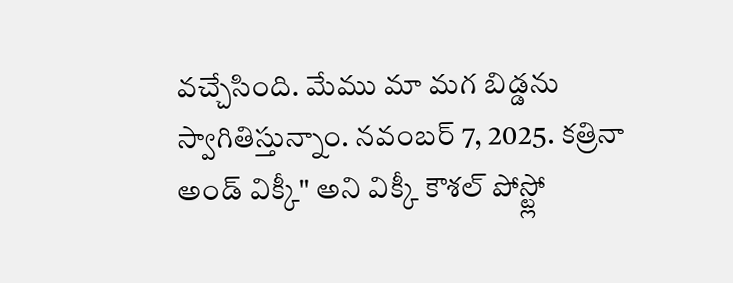వచ్చేసింది. మేము మా మగ బిడ్డను స్వాగితిస్తున్నాం. నవంబర్ 7, 2025. కత్రినా అండ్ విక్కీ" అని విక్కీ కౌశల్ పోస్ట్లో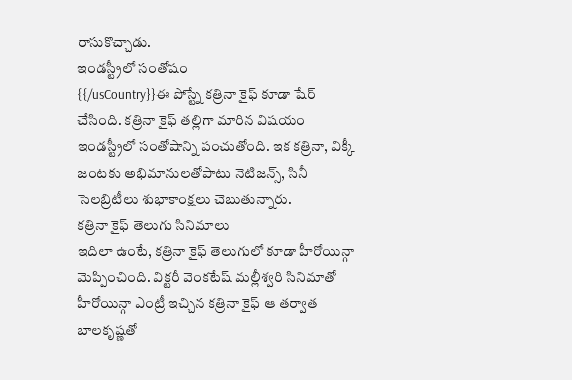రాసుకొచ్చాడు.
ఇండస్ట్రీలో సంతోషం
{{/usCountry}}ఈ పోస్ట్నే కత్రినా కైఫ్ కూడా షేర్ చేసింది. కత్రినా కైఫ్ తల్లిగా మారిన విషయం ఇండస్ట్రీలో సంతోషాన్ని పంచుతోంది. ఇక కత్రినా, విక్కీ జంటకు అభిమానులతోపాటు నెటిజన్స్, సినీ సెలబ్రిటీలు శుభాకాంక్షలు చెబుతున్నారు.
కత్రినా కైఫ్ తెలుగు సినిమాలు
ఇదిలా ఉంటే, కత్రినా కైఫ్ తెలుగులో కూడా హీరోయిన్గా మెప్పించింది. విక్టరీ వెంకటేష్ మల్లీశ్వరి సినిమాతో హీరోయిన్గా ఎంట్రీ ఇచ్చిన కత్రినా కైఫ్ ఆ తర్వాత బాలకృష్ణతో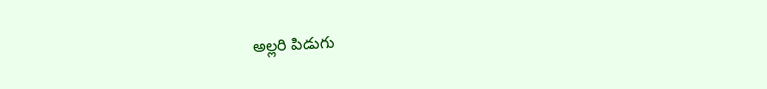అల్లరి పిడుగు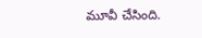మూవీ చేసింది.